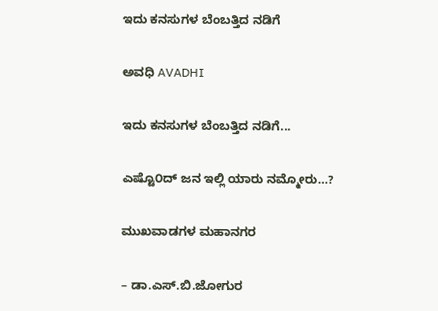ಇದು ಕನಸುಗಳ ಬೆಂಬತ್ತಿದ ನಡಿಗೆ‍

ಅವಧಿ AVADHI

ಇದು ಕನಸುಗಳ ಬೆಂಬತ್ತಿದ ನಡಿಗೆ...

ಎಷ್ಟೊ೦ದ್ ಜನ ಇಲ್ಲಿ ಯಾರು ನಮ್ಮೋರು…?

ಮುಖವಾಡಗಳ ಮಹಾನಗರ

– ಡಾ.ಎಸ್.ಬಿ.ಜೋಗುರ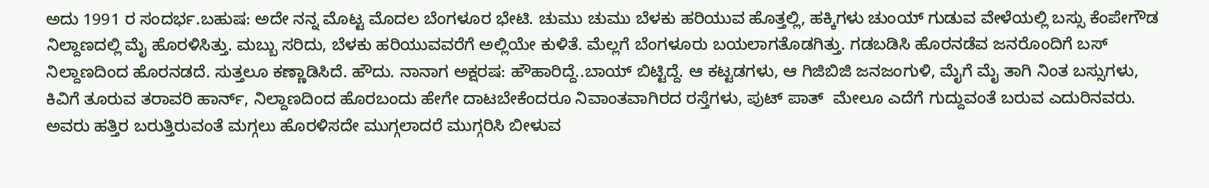ಅದು 1991 ರ ಸಂದರ್ಭ.ಬಹುಷ: ಅದೇ ನನ್ನ ಮೊಟ್ಟ ಮೊದಲ ಬೆಂಗಳೂರ ಭೇಟಿ. ಚುಮು ಚುಮು ಬೆಳಕು ಹರಿಯುವ ಹೊತ್ತಲ್ಲಿ, ಹಕ್ಕಿಗಳು ಚುಂಯ್ ಗುಡುವ ವೇಳೆಯಲ್ಲಿ ಬಸ್ಸು ಕೆಂಪೇಗೌಡ ನಿಲ್ದಾಣದಲ್ಲಿ ಮೈ ಹೊರಳಿಸಿತ್ತು. ಮಬ್ಬು ಸರಿದು, ಬೆಳಕು ಹರಿಯುವವರೆಗೆ ಅಲ್ಲಿಯೇ ಕುಳಿತೆ. ಮೆಲ್ಲಗೆ ಬೆಂಗಳೂರು ಬಯಲಾಗತೊಡಗಿತ್ತು. ಗಡಬಡಿಸಿ ಹೊರನಡೆವ ಜನರೊಂದಿಗೆ ಬಸ್ ನಿಲ್ದಾಣದಿಂದ ಹೊರನಡದೆ. ಸುತ್ತಲೂ ಕಣ್ಣಾಡಿಸಿದೆ. ಹೌದು. ನಾನಾಗ ಅಕ್ಷರಷ: ಹೌಹಾರಿದ್ದೆ..ಬಾಯ್ ಬಿಟ್ಟಿದ್ದೆ. ಆ ಕಟ್ಟಡಗಳು, ಆ ಗಿಜಿಬಿಜಿ ಜನಜಂಗುಳಿ, ಮೈಗೆ ಮೈ ತಾಗಿ ನಿಂತ ಬಸ್ಸುಗಳು, ಕಿವಿಗೆ ತೂರುವ ತರಾವರಿ ಹಾರ್ನ್, ನಿಲ್ದಾಣದಿಂದ ಹೊರಬಂದು ಹೇಗೇ ದಾಟಬೇಕೆಂದರೂ ನಿವಾಂತವಾಗಿರದ ರಸ್ತೆಗಳು, ಪುಟ್ ಪಾತ್  ಮೇಲೂ ಎದೆಗೆ ಗುದ್ದುವಂತೆ ಬರುವ ಎದುರಿನವರು. ಅವರು ಹತ್ತಿರ ಬರುತ್ತಿರುವಂತೆ ಮಗ್ಗಲು ಹೊರಳಿಸದೇ ಮುಗ್ಗಲಾದರೆ ಮುಗ್ಗರಿಸಿ ಬೀಳುವ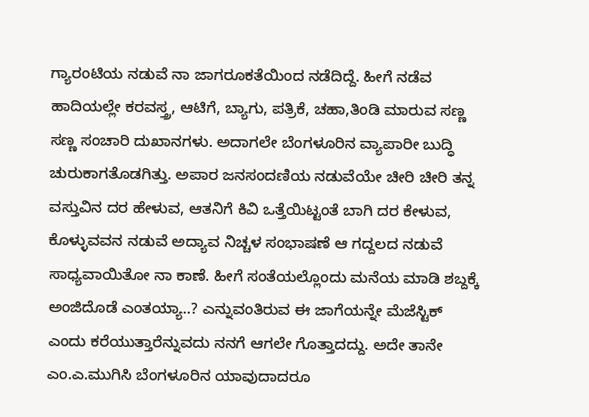ಗ್ಯಾರಂಟಿಯ ನಡುವೆ ನಾ ಜಾಗರೂಕತೆಯಿಂದ ನಡೆದಿದ್ದೆ. ಹೀಗೆ ನಡೆವ ಹಾದಿಯಲ್ಲೇ ಕರವಸ್ತ್ರ, ಆಟಿಗೆ, ಬ್ಯಾಗು, ಪತ್ರಿಕೆ, ಚಹಾ,ತಿಂಡಿ ಮಾರುವ ಸಣ್ಣ ಸಣ್ಣ ಸಂಚಾರಿ ದುಖಾನಗಳು. ಅದಾಗಲೇ ಬೆಂಗಳೂರಿನ ವ್ಯಾಪಾರೀ ಬುದ್ಧಿ ಚುರುಕಾಗತೊಡಗಿತ್ತು. ಅಪಾರ ಜನಸಂದಣಿಯ ನಡುವೆಯೇ ಚೀರಿ ಚೀರಿ ತನ್ನ ವಸ್ತುವಿನ ದರ ಹೇಳುವ, ಆತನಿಗೆ ಕಿವಿ ಒತ್ತೆಯಿಟ್ಟಂತೆ ಬಾಗಿ ದರ ಕೇಳುವ, ಕೊಳ್ಳುವವನ ನಡುವೆ ಅದ್ಯಾವ ನಿಚ್ಚಳ ಸಂಭಾಷಣೆ ಆ ಗದ್ದಲದ ನಡುವೆ ಸಾಧ್ಯವಾಯಿತೋ ನಾ ಕಾಣೆ. ಹೀಗೆ ಸಂತೆಯಲ್ಲೊಂದು ಮನೆಯ ಮಾಡಿ ಶಬ್ದಕ್ಕೆ ಅಂಜಿದೊಡೆ ಎಂತಯ್ಯಾ..? ಎನ್ನುವಂತಿರುವ ಈ ಜಾಗೆಯನ್ನೇ ಮೆಜೆಸ್ಟಿಕ್ ಎಂದು ಕರೆಯುತ್ತಾರೆನ್ನುವದು ನನಗೆ ಆಗಲೇ ಗೊತ್ತಾದದ್ದು. ಅದೇ ತಾನೇ ಎಂ.ಎ.ಮುಗಿಸಿ ಬೆಂಗಳೂರಿನ ಯಾವುದಾದರೂ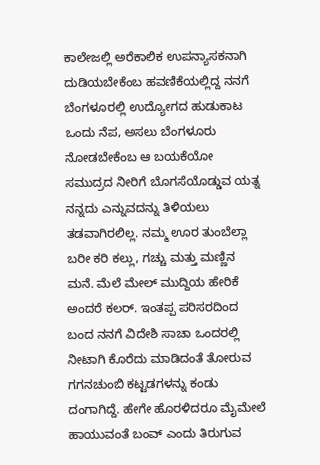ಕಾಲೇಜಲ್ಲಿ ಅರೆಕಾಲಿಕ ಉಪನ್ಯಾಸಕನಾಗಿ ದುಡಿಯಬೇಕೆಂಬ ಹವಣಿಕೆಯಲ್ಲಿದ್ದ ನನಗೆ ಬೆಂಗಳೂರಲ್ಲಿ ಉದ್ಯೋಗದ ಹುಡುಕಾಟ ಒಂದು ನೆಪ, ಅಸಲು ಬೆಂಗಳೂರು ನೋಡಬೇಕೆಂಬ ಆ ಬಯಕೆಯೋ ಸಮುದ್ರದ ನೀರಿಗೆ ಬೊಗಸೆಯೊಡ್ಡುವ ಯತ್ನ ನನ್ನದು ಎನ್ನುವದನ್ನು ತಿಳಿಯಲು ತಡವಾಗಿರಲಿಲ್ಲ. ನಮ್ಮ ಊರ ತುಂಬೆಲ್ಲಾ ಬರೀ ಕರಿ ಕಲ್ಲು, ಗಚ್ಚು ಮತ್ತು ಮಣ್ಣಿನ ಮನೆ. ಮೆಲೆ ಮೇಲ್ ಮುದ್ದಿಯ ಹೇರಿಕೆ ಅಂದರೆ ಕಲರ್. ಇಂತಪ್ಪ ಪರಿಸರದಿಂದ ಬಂದ ನನಗೆ ವಿದೇಶಿ ಸಾಚಾ ಒಂದರಲ್ಲಿ ನೀಟಾಗಿ ಕೊರೆದು ಮಾಡಿದಂತೆ ತೋರುವ ಗಗನಚುಂಬಿ ಕಟ್ಟಡಗಳನ್ನು ಕಂಡು ದಂಗಾಗಿದ್ದೆ. ಹೇಗೇ ಹೊರಳಿದರೂ ಮೈಮೇಲೆ ಹಾಯುವಂತೆ ಬಂವ್ ಎಂದು ತಿರುಗುವ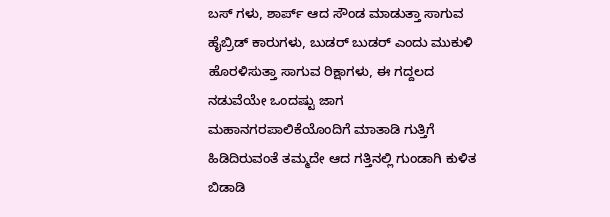ಬಸ್ ಗಳು, ಶಾರ್ಪ್ ಆದ ಸೌಂಡ ಮಾಡುತ್ತಾ ಸಾಗುವ ಹೈಬ್ರಿಡ್ ಕಾರುಗಳು, ಬುಡರ್ ಬುಡರ್ ಎಂದು ಮುಕುಳಿ ಹೊರಳಿಸುತ್ತಾ ಸಾಗುವ ರಿಕ್ಷಾಗಳು, ಈ ಗದ್ದಲದ ನಡುವೆಯೇ ಒಂದಷ್ಟು ಜಾಗ ಮಹಾನಗರಪಾಲಿಕೆಯೊಂದಿಗೆ ಮಾತಾಡಿ ಗುತ್ತಿಗೆ ಹಿಡಿದಿರುವಂತೆ ತಮ್ಮದೇ ಆದ ಗತ್ತಿನಲ್ಲಿ ಗುಂಡಾಗಿ ಕುಳಿತ ಬಿಡಾಡಿ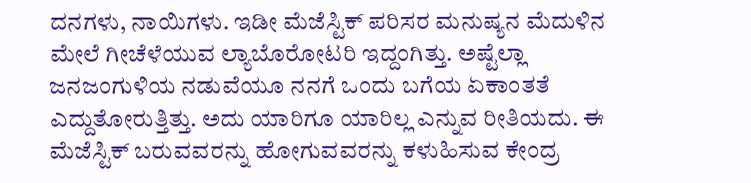ದನಗಳು, ನಾಯಿಗಳು. ಇಡೀ ಮೆಜೆಸ್ಟಿಕ್ ಪರಿಸರ ಮನುಷ್ಯನ ಮೆದುಳಿನ ಮೇಲೆ ಗೀಚೆಳೆಯುವ ಲ್ಯಾಬೊರೋಟರಿ ಇದ್ದಂಗಿತ್ತು. ಅಷ್ಟೆಲ್ಲಾ ಜನಜಂಗುಳಿಯ ನಡುವೆಯೂ ನನಗೆ ಒಂದು ಬಗೆಯ ಏಕಾಂತತೆ ಎದ್ದುತೋರುತ್ತಿತ್ತು. ಅದು ಯಾರಿಗೂ ಯಾರಿಲ್ಲ ಎನ್ನುವ ರೀತಿಯದು. ಈ ಮೆಜೆಸ್ಟಿಕ್ ಬರುವವರನ್ನು ಹೋಗುವವರನ್ನು ಕಳುಹಿಸುವ ಕೇಂದ್ರ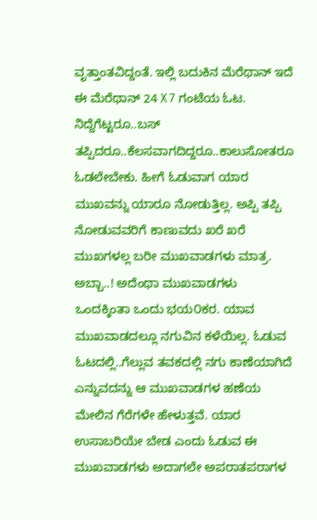ವೃತ್ತಾಂತವಿದ್ದಂತೆ. ಇಲ್ಲಿ ಬದುಕಿನ ಮೆರೆಥಾನ್ ಇದೆ ಈ ಮೆರೆಥಾನ್ 24 X 7 ಗಂಟೆಯ ಓಟ. ನಿದ್ದೆಗೆಟ್ಟರೂ..ಬಸ್ ತಪ್ಪಿದರೂ..ಕೆಲಸವಾಗದಿದ್ದರೂ..ಕಾಲುಸೋತರೂ ಓಡಲೇಬೇಕು. ಹೀಗೆ ಓಡುವಾಗ ಯಾರ ಮುಖವನ್ನು ಯಾರೂ ನೋಡುತ್ತಿಲ್ಲ. ಅಪ್ಪಿ ತಪ್ಪಿ ನೋಡುವವರಿಗೆ ಕಾಣುವದು ಖರೆ ಖರೆ ಮುಖಗಳಲ್ಲ ಬರೀ ಮುಖವಾಡಗಳು ಮಾತ್ರ. ಅಬ್ಬಾ..! ಅದೆಂಥಾ ಮುಖವಾಡಗಳು ಒಂದಕ್ಕಿಂತಾ ಒಂದು ಭಯ೦ಕರ. ಯಾವ ಮುಖವಾಡದಲ್ಲೂ ನಗುವಿನ ಕಳೆಯಿಲ್ಲ. ಓಡುವ ಓಟದಲ್ಲಿ..ಗೆಲ್ಲುವ ತವಕದಲ್ಲಿ ನಗು ಕಾಣೆಯಾಗಿದೆ ಎನ್ನುವದನ್ನು ಆ ಮುಖವಾಡಗಳ ಹಣೆಯ ಮೇಲಿನ ಗೆರೆಗಳೇ ಹೇಳುತ್ತವೆ. ಯಾರ ಉಸಾಬರಿಯೇ ಬೇಡ ಎಂದು ಓಡುವ ಈ ಮುಖವಾಡಗಳು ಅದಾಗಲೇ ಅಪರಾತಪರಾಗಳ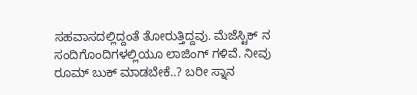ಸಹವಾಸದಲ್ಲಿದ್ದಂತೆ ತೋರುತ್ತಿದ್ದವು. ಮೆಜೆಸ್ಟಿಕ್ ನ ಸಂದಿಗೊಂದಿಗಳಲ್ಲಿಯೂ ಲಾಜಿಂಗ್ ಗಳಿವೆ. ನೀವು ರೂಮ್ ಬುಕ್ ಮಾಡಬೇಕೆ..? ಬರೀ ಸ್ನಾನ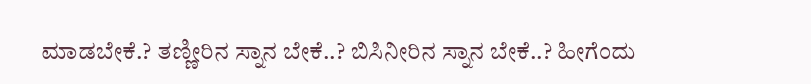ಮಾಡಬೇಕೆ.? ತಣ್ಣೀರಿನ ಸ್ನಾನ ಬೇಕೆ..? ಬಿಸಿನೀರಿನ ಸ್ನಾನ ಬೇಕೆ..? ಹೀಗೆಂದು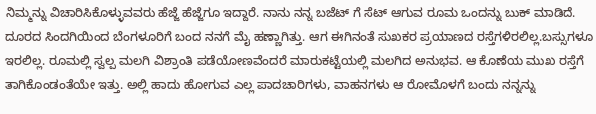ನಿಮ್ಮನ್ನು ವಿಚಾರಿಸಿಕೊಳ್ಳುವವರು ಹೆಜ್ಜೆ ಹೆಜ್ಜೆಗೂ ಇದ್ದಾರೆ. ನಾನು ನನ್ನ ಬಜೆಟ್ ಗೆ ಸೆಟ್ ಆಗುವ ರೂಮ ಒಂದನ್ನು ಬುಕ್ ಮಾಡಿದೆ. ದೂರದ ಸಿಂದಗಿಯಿಂದ ಬೆಂಗಳೂರಿಗೆ ಬಂದ ನನಗೆ ಮೈ ಹಣ್ಣಾಗಿತ್ತು. ಆಗ ಈಗಿನಂತೆ ಸುಖಕರ ಪ್ರಯಾಣದ ರಸ್ತೆಗಳಿರಲಿಲ್ಲ.ಬಸ್ಸುಗಳೂ ಇರಲಿಲ್ಲ. ರೂಮಲ್ಲಿ ಸ್ವಲ್ಪ ಮಲಗಿ ವಿಶ್ರಾಂತಿ ಪಡೆಯೋಣವೆಂದರೆ ಮಾರುಕಟ್ಟೆಯಲ್ಲಿ ಮಲಗಿದ ಅನುಭವ. ಆ ಕೊಣೆಯ ಮುಖ ರಸ್ತೆಗೆ ತಾಗಿಕೊಂಡಂತೆಯೇ ಇತ್ತು. ಅಲ್ಲಿ ಹಾದು ಹೋಗುವ ಎಲ್ಲ ಪಾದಚಾರಿಗಳು, ವಾಹನಗಳು ಆ ರೋಮೊಳಗೆ ಬಂದು ನನ್ನನ್ನು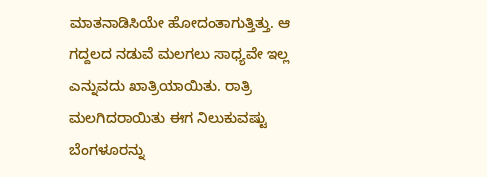ಮಾತನಾಡಿಸಿಯೇ ಹೋದಂತಾಗುತ್ತಿತ್ತು. ಆ ಗದ್ದಲದ ನಡುವೆ ಮಲಗಲು ಸಾಧ್ಯವೇ ಇಲ್ಲ ಎನ್ನುವದು ಖಾತ್ರಿಯಾಯಿತು. ರಾತ್ರಿ ಮಲಗಿದರಾಯಿತು ಈಗ ನಿಲುಕುವಷ್ಟು ಬೆಂಗಳೂರನ್ನು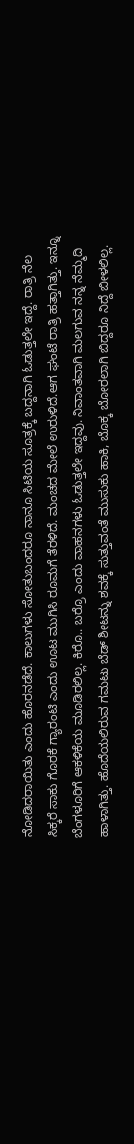ನೋಡಿದರಾಯಿತು ಎಂದು ಹೊರನಡೆದೆ. ಕಾಲುಗಳು ಸೋತುಬಂದರೂ ನಾನೂ ಸಿಟಿಯ ಸೂತ್ರಕ್ಕೆ ಬದ್ದನಾಗಿ ಓಡುತ್ತಲೇ ಇದ್ದೆ. ರಾತ್ರಿ ನೆಲ ಸಿಕ್ಕರೆ ಸಾಕು ಗೊರಕೆ ಗ್ಯಾರಂಟಿ ಎಂದು ಊಟ ಮುಗಿಸಿ ರೂಮಗೆ ತೆರಳಿದೆ. ಮಂಚದ ಮೇಲೆ ಉರುಳಿದೆ.ಆಗ ಘಂಟೆ ರಾತ್ರಿ ಹತ್ತಾಗಿತ್ತು. ಇನ್ನೂ ಬೆಂಗಳೂರಿಗೆ ಆಕಳಿಕೆಯ ಮೂಡಿರಲಿಲ್ಲ. ಕಿರೊ.. ಬರ್ರೊ ಎಂದು ವಾಹನಗಳು ಓಡುತ್ತಲೇ ಇದ್ದವು. ನಿವಾಂತವಾಗಿ ಮಲಗುವ ನನ್ನ ನೆಮ್ಮದಿ ಹಾಳಾಗಿತ್ತು. ಹೊದೆಯಲಿರುವ ಗಮಟು ಬೆಡ್ ಶೀಟನ್ನು ಶವಕ್ಕೆ ಸುತ್ತುವಂತೆ ಮುಸುಕು ಹಾಕಿ, ಬೊಕ್ಕ ಬೋರಲಾಗಿ ಬಿದ್ದರೂ ನಿದ್ದೆ ಬೀಳಲಿಲ್ಲ.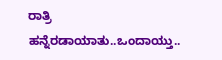ರಾತ್ರಿ ಹನ್ನೆರಡಾಯಾತು..ಒಂದಾಯ್ತು..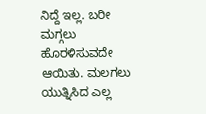ನಿದ್ದೆ ಇಲ್ಲ. ಬರೀ ಮಗ್ಗಲು ಹೊರಳಿಸುವದೇ ಆಯಿತು. ಮಲಗಲು ಯುತ್ನಿಸಿದ ಎಲ್ಲ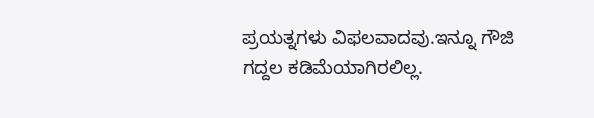ಪ್ರಯತ್ನಗಳು ವಿಫಲವಾದವು.ಇನ್ನೂ ಗೌಜಿ ಗದ್ದಲ ಕಡಿಮೆಯಾಗಿರಲಿಲ್ಲ.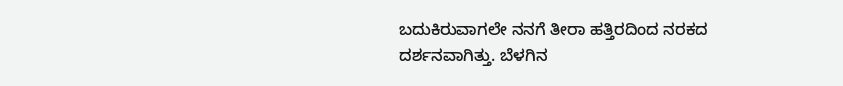ಬದುಕಿರುವಾಗಲೇ ನನಗೆ ತೀರಾ ಹತ್ತಿರದಿಂದ ನರಕದ ದರ್ಶನವಾಗಿತ್ತು. ಬೆಳಗಿನ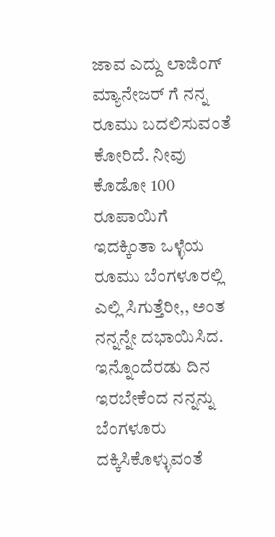ಜಾವ ಎದ್ದು ಲಾಜಿಂಗ್ ಮ್ಯಾನೇಜರ್ ಗೆ ನನ್ನ ರೂಮು ಬದಲಿಸುವಂತೆ ಕೋರಿದೆ. ನೀವು ಕೊಡೋ 100 ರೂಪಾಯಿಗೆ ಇದಕ್ಕಿಂತಾ ಒಳ್ಳೆಯ ರೂಮು ಬೆಂಗಳೂರಲ್ಲಿ ಎಲ್ಲಿ ಸಿಗುತ್ತೆರೀ,, ಅಂತ ನನ್ನನ್ನೇ ದಭಾಯಿಸಿದ. ಇನ್ನೊಂದೆರಡು ದಿನ ಇರಬೇಕೆಂದ ನನ್ನನ್ನು ಬೆಂಗಳೂರು ದಕ್ಕಿಸಿಕೊಳ್ಳುವಂತೆ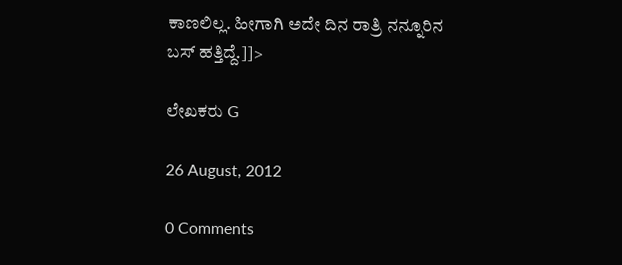ಕಾಣಲಿಲ್ಲ. ಹೀಗಾಗಿ ಅದೇ ದಿನ ರಾತ್ರಿ ನನ್ನೂರಿನ ಬಸ್ ಹತ್ತಿದ್ದೆ.]]>

ಲೇಖಕರು G

26 August, 2012

0 Comments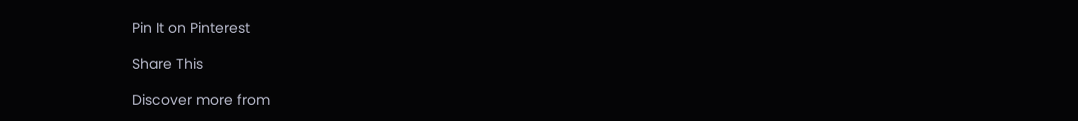Pin It on Pinterest

Share This

Discover more from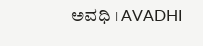ಅವಧಿ । AVADHI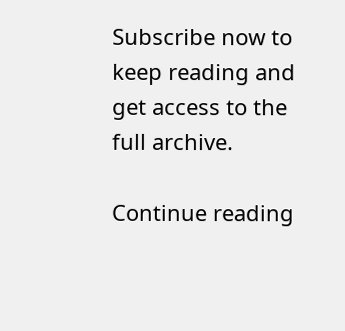Subscribe now to keep reading and get access to the full archive.

Continue reading